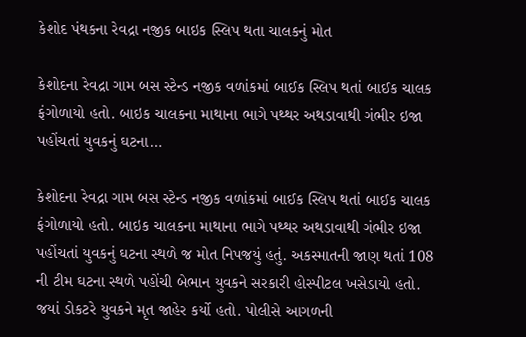કેશોદ પંથકના રેવદ્રા નજીક બાઇક સ્લિપ થતા ચાલકનું મોત

કેશોદના રેવદ્રા ગામ બસ સ્ટેન્ડ નજીક વળાંકમાં બાઈક સ્લિપ થતાં બાઈક ચાલક ફંગોળાયો હતો. બાઇક ચાલકના માથાના ભાગે પથ્થર અથડાવાથી ગંભીર ઇજા પહોંચતાં યુવકનું ઘટના…

કેશોદના રેવદ્રા ગામ બસ સ્ટેન્ડ નજીક વળાંકમાં બાઈક સ્લિપ થતાં બાઈક ચાલક ફંગોળાયો હતો. બાઇક ચાલકના માથાના ભાગે પથ્થર અથડાવાથી ગંભીર ઇજા પહોંચતાં યુવકનું ઘટના સ્થળે જ મોત નિપજયું હતું. અકસ્માતની જાણ થતાં 108 ની ટીમ ઘટના સ્થળે પહોંચી બેભાન યુવકને સરકારી હોસ્પીટલ ખસેડાયો હતો. જયાં ડોકટરે યુવકને મૃત જાહેર કર્યો હતો. પોલીસે આગળની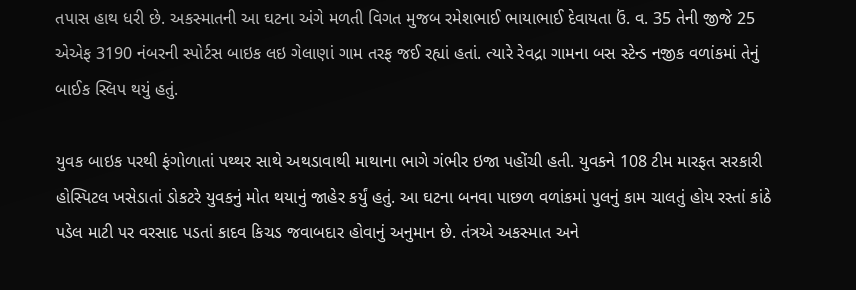તપાસ હાથ ધરી છે. અકસ્માતની આ ઘટના અંગે મળતી વિગત મુજબ રમેશભાઈ ભાયાભાઈ દેવાયતા ઉં. વ. 35 તેની જીજે 25 એએફ 3190 નંબરની સ્પોર્ટસ બાઇક લઇ ગેલાણાં ગામ તરફ જઈ રહ્યાં હતાં. ત્યારે રેવદ્રા ગામના બસ સ્ટેન્ડ નજીક વળાંકમાં તેનું બાઈક સ્લિપ થયું હતું.

યુવક બાઇક પરથી ફંગોળાતાં પથ્થર સાથે અથડાવાથી માથાના ભાગે ગંભીર ઇજા પહોંચી હતી. યુવકને 108 ટીમ મારફત સરકારી હોસ્પિટલ ખસેડાતાં ડોકટરે યુવકનું મોત થયાનું જાહેર કર્યું હતું. આ ઘટના બનવા પાછળ વળાંકમાં પુલનું કામ ચાલતું હોય રસ્તાં કાંઠે પડેલ માટી પર વરસાદ પડતાં કાદવ કિચડ જવાબદાર હોવાનું અનુમાન છે. તંત્રએ અકસ્માત અને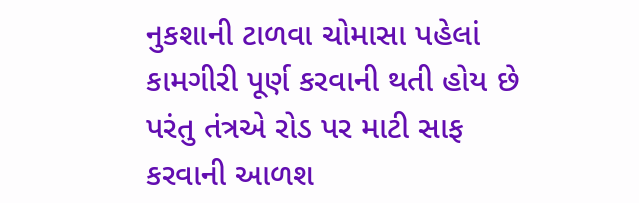નુકશાની ટાળવા ચોમાસા પહેલાં કામગીરી પૂર્ણ કરવાની થતી હોય છે પરંતુ તંત્રએ રોડ પર માટી સાફ કરવાની આળશ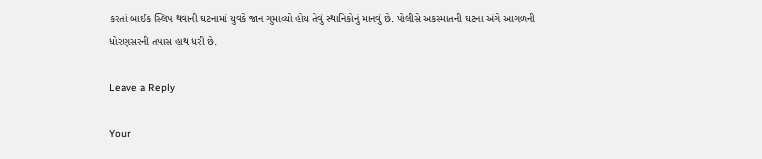કરતાં બાઈક સ્લિપ થવાની ઘટનામાં યુવકે જાન ગુમાવ્યો હોય તેવું સ્થાનિકોનું માનવું છે. પોલીસે અકસ્માતની ઘટના અંગે આગળની ધોરણસરની તપાસ હાથ ધરી છે.

Leave a Reply

Your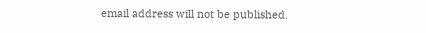email address will not be published.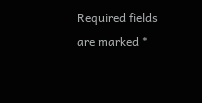Required fields are marked *